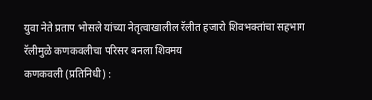युवा नेते प्रताप भोसले यांच्या नेतृत्वाखालील रॅलीत हजारो शिवभक्तांचा सहभाग
रॅलीमुळे कणकवलीचा परिसर बनला शिवमय
कणकवली (प्रतिनिधी) :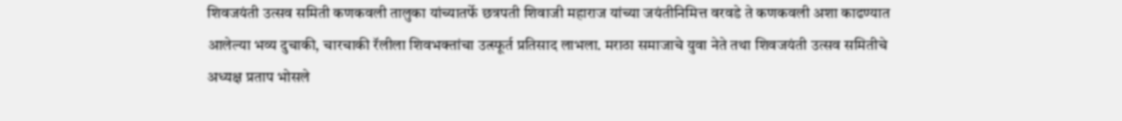शिवजयंती उत्सव समिती कणकवली तालुका यांच्यातर्फे छत्रपती शिवाजी महाराज यांच्या जयंतीनिमित्त वरवडे ते कणकवली अशा काढण्यात आलेल्या भव्य दुचाकी, चारचाकी रॅलीला शिवभक्तांचा उत्स्फूर्त प्रतिसाद लाभला. मराठा समाजाचे युवा नेते तथा शिवजयंती उत्सव समितीचे अध्यक्ष प्रताप भोसले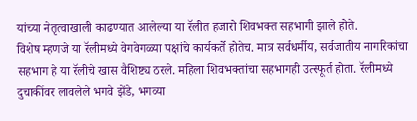यांच्या नेतृत्वाखाली काढण्यात आलेल्या या रॅलीत हजारो शिवभक्त सहभागी झाले होते.
विशेष म्हणजे या रॅलीमध्ये वेगवेगळ्या पक्षांचे कार्यकर्ते होतेच. मात्र सर्वधर्मीय, सर्वजातीय नागरिकांचा सहभाग हे या रॅलीचे खास वैशिष्ट्य ठरले. महिला शिवभक्तांचा सहभागही उत्स्फूर्त होता. रॅलीमध्ये दुचाकींवर लावलेले भगवे झेंडे, भगव्या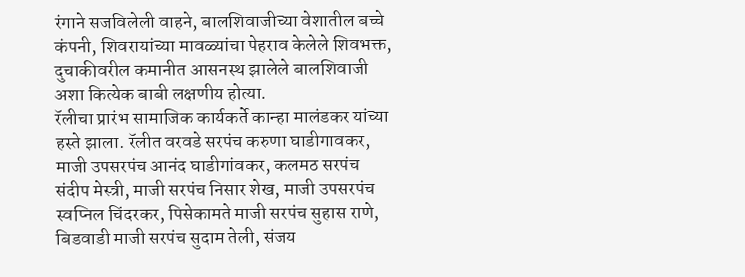रंगाने सजविलेली वाहने, बालशिवाजीच्या वेशातील बच्चे कंपनी, शिवरायांच्या मावळ्यांचा पेहराव केलेले शिवभक्त, दुचाकीवरील कमानीत आसनस्थ झालेले बालशिवाजी अशा कित्येक बाबी लक्षणीय होत्या.
रॅलीचा प्रारंभ सामाजिक कार्यकर्ते कान्हा मालंडकर यांच्या हस्ते झाला. रॅलीत वरवडे सरपंच करुणा घाडीगावकर, माजी उपसरपंच आनंद घाडीगांवकर, कलमठ सरपंच संदीप मेस्त्री, माजी सरपंच निसार शेख, माजी उपसरपंच स्वप्निल चिंदरकर, पिसेकामते माजी सरपंच सुहास राणे, बिडवाडी माजी सरपंच सुदाम तेली, संजय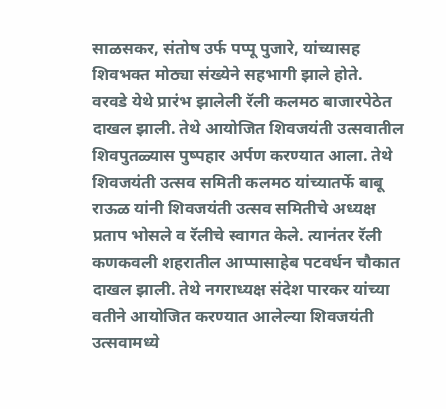साळसकर, संतोष उर्फ पप्पू पुजारे, यांच्यासह शिवभक्त मोठ्या संख्येने सहभागी झाले होते.
वरवडे येथे प्रारंभ झालेली रॅली कलमठ बाजारपेठेत दाखल झाली. तेथे आयोजित शिवजयंती उत्सवातील शिवपुतळ्यास पुष्पहार अर्पण करण्यात आला. तेथे शिवजयंती उत्सव समिती कलमठ यांच्यातर्फे बाबू राऊळ यांनी शिवजयंती उत्सव समितीचे अध्यक्ष प्रताप भोसले व रॅलीचे स्वागत केले. त्यानंतर रॅली कणकवली शहरातील आप्पासाहेब पटवर्धन चौकात दाखल झाली. तेथे नगराध्यक्ष संदेश पारकर यांच्या वतीने आयोजित करण्यात आलेल्या शिवजयंती उत्सवामध्ये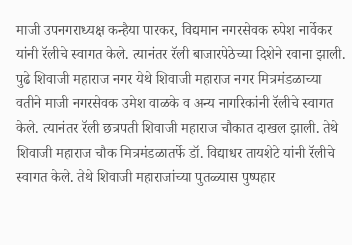माजी उपनगराध्यक्ष कन्हैया पारकर, विद्यमान नगरसेवक रुपेश नार्वेकर यांनी रॅलीचे स्वागत केले. त्यानंतर रॅली बाजारपेठेच्या दिशेने रवाना झाली. पुढे शिवाजी महाराज नगर येथे शिवाजी महाराज नगर मित्रमंडळाच्या वतीने माजी नगरसेवक उमेश वाळके व अन्य नागरिकांनी रॅलीचे स्वागत केले. त्यानंतर रॅली छत्रपती शिवाजी महाराज चौकात दाखल झाली. तेथे शिवाजी महाराज चौक मित्रमंडळातर्फे डॉ. विद्याधर तायशेटे यांनी रॅलीचे स्वागत केले. तेथे शिवाजी महाराजांच्या पुतळ्यास पुष्पहार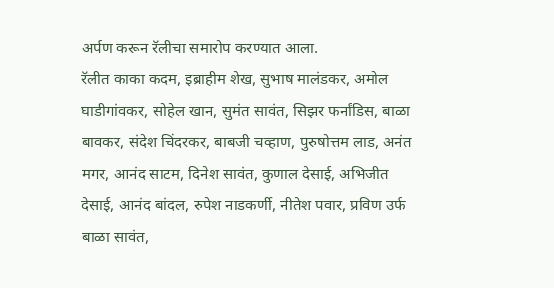अर्पण करून रॅलीचा समारोप करण्यात आला.
रॅलीत काका कदम, इब्राहीम शेख, सुभाष मालंडकर, अमोल घाडीगांवकर, सोहेल खान, सुमंत सावंत, सिझर फर्नांडिस, बाळा बावकर, संदेश चिंदरकर, बाबजी चव्हाण, पुरुषोत्तम लाड, अनंत मगर, आनंद साटम, दिनेश सावंत, कुणाल देसाई, अभिजीत देसाई, आनंद बांदल, रुपेश नाडकर्णी, नीतेश पवार, प्रविण उर्फ बाळा सावंत,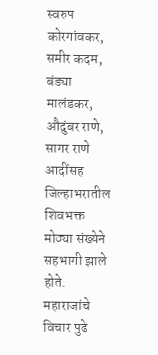स्वरुप कोरगांवकर, समीर कदम, बंड्या मालंडकर, औदुंबर राणे, सागर राणे आदींसह जिल्हाभरातील शिवभक्त मोठ्या संख्येने सहभागी झाले होते.
महाराजांचे विचार पुढे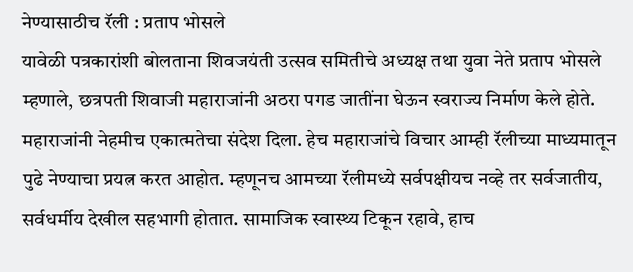नेण्यासाठीच रॅली : प्रताप भोसले
यावेळी पत्रकारांशी बोलताना शिवजयंती उत्सव समितीचे अध्यक्ष तथा युवा नेते प्रताप भोसले म्हणाले, छत्रपती शिवाजी महाराजांनी अठरा पगड जातींना घेऊन स्वराज्य निर्माण केले होते. महाराजांनी नेहमीच एकात्मतेचा संदेश दिला. हेच महाराजांचे विचार आम्ही रॅलीच्या माध्यमातून पुढे नेण्याचा प्रयत्न करत आहोत. म्हणूनच आमच्या रॅलीमध्ये सर्वपक्षीयच नव्हे तर सर्वजातीय, सर्वधर्मीय देखील सहभागी होतात. सामाजिक स्वास्थ्य टिकून रहावे, हाच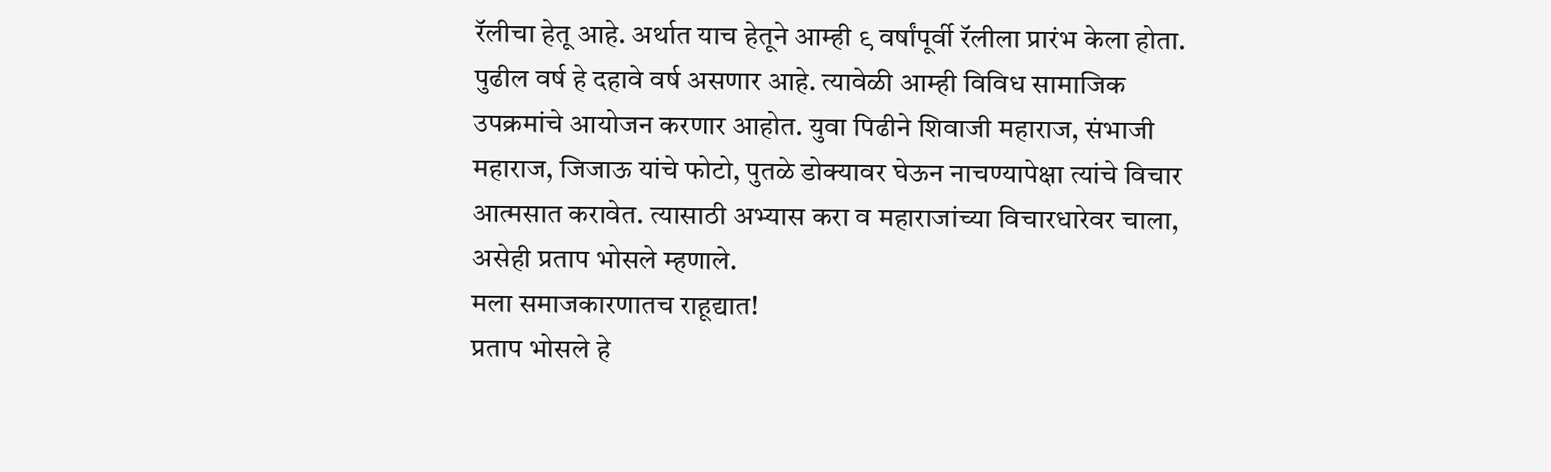रॅलीचा हेतू आहे. अर्थात याच हेतूने आम्ही ९ वर्षांपूर्वी रॅलीला प्रारंभ केला होता. पुढील वर्ष हे दहावे वर्ष असणार आहे. त्यावेळी आम्ही विविध सामाजिक उपक्रमांचे आयोजन करणार आहोत. युवा पिढीने शिवाजी महाराज, संभाजी महाराज, जिजाऊ यांचे फोटो, पुतळे डोक्यावर घेऊन नाचण्यापेक्षा त्यांचे विचार आत्मसात करावेत. त्यासाठी अभ्यास करा व महाराजांच्या विचारधारेवर चाला, असेही प्रताप भोसले म्हणाले.
मला समाजकारणातच राहूद्यात!
प्रताप भोसले हे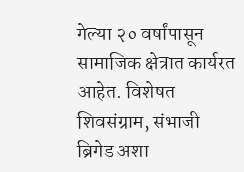गेल्या २० वर्षांपासून सामाजिक क्षेत्रात कार्यरत आहेत. विशेषत शिवसंग्राम, संभाजी ब्रिगेड अशा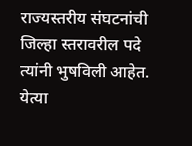राज्यस्तरीय संघटनांची जिल्हा स्तरावरील पदे त्यांनी भुषविली आहेत. येत्या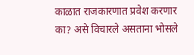काळात राजकारणात प्रवेश करणार का? असे विचारले असताना भोसले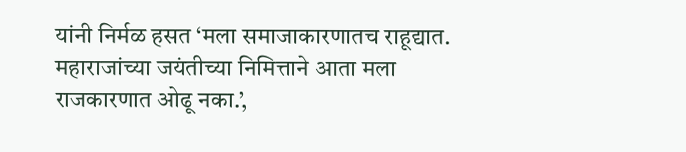यांनी निर्मळ हसत ‘मला समाजाकारणातच राहूद्यात. महाराजांच्या जयंतीच्या निमित्ताने आता मला राजकारणात ओढू नका.’,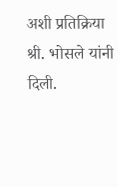अशी प्रतिक्रिया श्री. भोसले यांनी दिली.